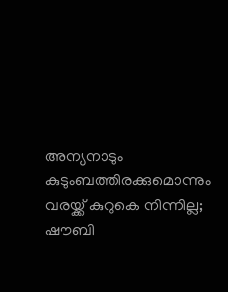അന്യനാടും കുടുംബത്തിരക്കുമൊന്നും വരയ്ക്ക് കുറുകെ നിന്നില്ല; ഷൗബി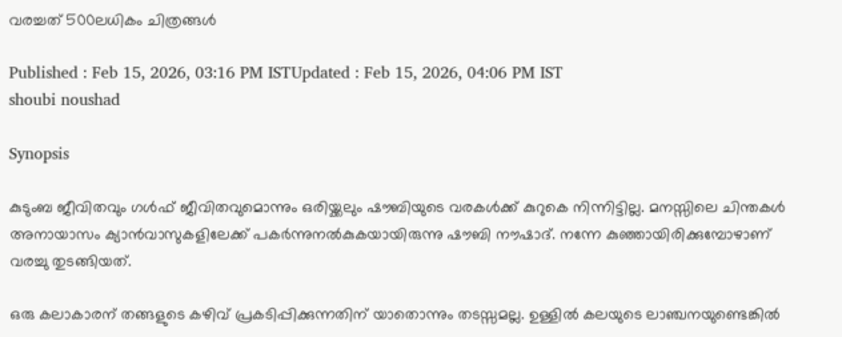വരച്ചത് 500ലധികം ചിത്രങ്ങൾ

Published : Feb 15, 2026, 03:16 PM ISTUpdated : Feb 15, 2026, 04:06 PM IST
shoubi noushad

Synopsis

കുടുംബ ജീവിതവും ഗൾഫ് ജീവിതവുമൊന്നും ഒരിയ്ക്കലും ഷൗബിയുടെ വരകൾക്ക് കുറുകെ നിന്നിട്ടില്ല. മനസ്സിലെ ചിന്തകൾ അനായാസം ക്യാൻവാസുകളിലേക്ക് പകർന്നുനൽകുകയായിരുന്നു ഷൗബി നൗഷാദ്. നന്നേ കുഞ്ഞായിരിക്കുമ്പോഴാണ് വരച്ചു തുടങ്ങിയത്.

ഒരു കലാകാരന് തങ്ങളുടെ കഴിവ് പ്രകടിപ്പിക്കുന്നതിന് യാതൊന്നും തടസ്സമല്ല. ഉള്ളിൽ കലയുടെ ലാഞ്ചനയുണ്ടെങ്കിൽ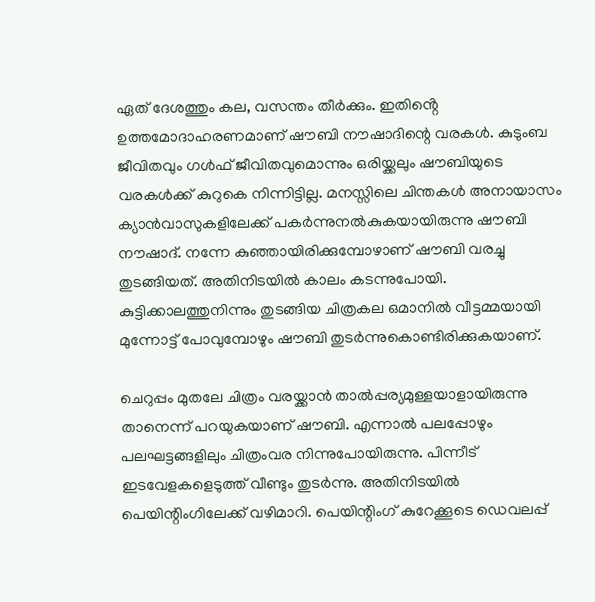ഏത് ദേശത്തും കല, വസന്തം തീർക്കും. ഇതിൻ്റെ ഉത്തമോദാഹരണമാണ് ഷൗബി നൗഷാദിന്റെ വരകൾ. കുടുംബ ജീവിതവും ഗൾഫ് ജീവിതവുമൊന്നും ഒരിയ്ക്കലും ഷൗബിയുടെ വരകൾക്ക് കുറുകെ നിന്നിട്ടില്ല. മനസ്സിലെ ചിന്തകൾ അനായാസം ക്യാൻവാസുകളിലേക്ക് പകർന്നുനൽകുകയായിരുന്നു ഷൗബി നൗഷാദ്. നന്നേ കുഞ്ഞായിരിക്കുമ്പോഴാണ് ഷൗബി വരച്ചു തുടങ്ങിയത്. അതിനിടയിൽ കാലം കടന്നുപോയി. കുട്ടിക്കാലത്തുനിന്നും തുടങ്ങിയ ചിത്രകല ഒമാനിൽ വീട്ടമ്മയായി മുന്നോട്ട് പോവുമ്പോഴും ഷൗബി തുടർന്നുകൊണ്ടിരിക്കുകയാണ്.

ചെറുപ്പം മുതലേ ചിത്രം വരയ്ക്കാൻ താൽപ്പര്യമുള്ളയാളായിരുന്നു താനെന്ന് പറയുകയാണ് ഷൗബി. എന്നാൽ പലപ്പോഴും പലഘട്ടങ്ങളിലും ചിത്രംവര നിന്നുപോയിരുന്നു. പിന്നീട് ഇടവേളകളെടുത്ത് വീണ്ടും തുടർന്നു. അതിനിടയിൽ പെയിന്റിംഗിലേക്ക് വഴിമാറി. പെയിന്റിംഗ് കുറേക്കൂടെ ഡെവലപ്പ്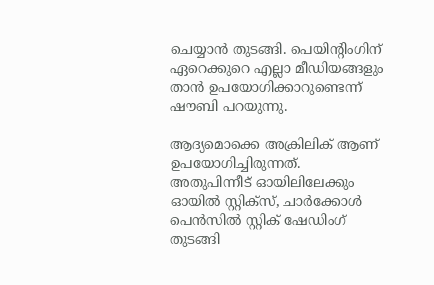ചെയ്യാൻ തുടങ്ങി. പെയിന്റിംഗിന് ഏറെക്കുറെ എല്ലാ മീഡിയങ്ങളും താൻ ഉപയോഗിക്കാറുണ്ടെന്ന് ഷൗബി പറയുന്നു.

ആദ്യമൊക്കെ അക്രിലിക് ആണ് ഉപയോഗിച്ചിരുന്നത്. അതുപിന്നീട് ഓയിലിലേക്കും ഓയിൽ സ്റ്റിക്സ്, ചാർക്കോൾ പെൻസിൽ സ്റ്റിക് ഷേഡിംഗ് തുടങ്ങി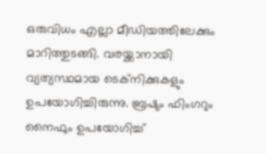ഒരുവിധം എല്ലാ മീഡിയത്തിലേക്കും മാറിത്തുടങ്ങി. വരയ്ക്കാനായി വ്യത്യസ്ഥമായ ടെക്നിക്കുകളും ഉപയോഗിച്ചിരുന്നു. ബ്രഷും ഫിംഗറും നൈഫും ഉപയോഗിച്ച്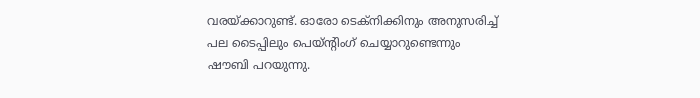വരയ്ക്കാറുണ്ട്. ഓരോ ടെക്നിക്കിനും അനുസരിച്ച് പല ടൈപ്പിലും പെയ്ൻ്റിംഗ് ചെയ്യാറുണ്ടെന്നും ഷൗബി പറയുന്നു.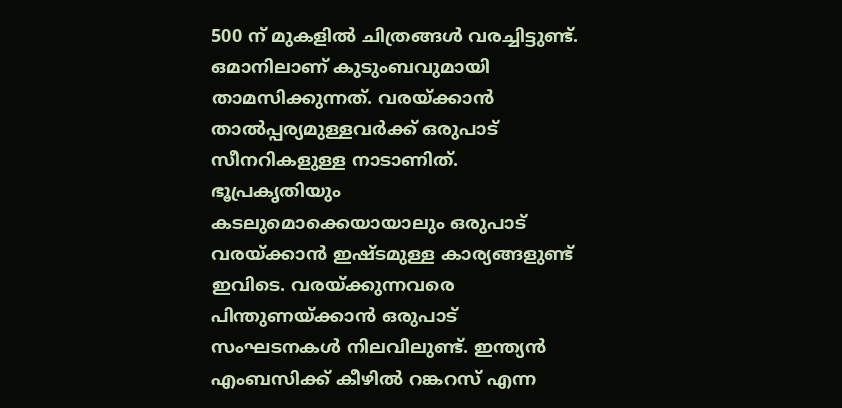500 ന് മുകളിൽ ചിത്രങ്ങൾ വരച്ചിട്ടുണ്ട്. ഒമാനിലാണ് കുടുംബവുമായി താമസിക്കുന്നത്. വരയ്ക്കാൻ താൽപ്പര്യമുള്ളവർക്ക് ഒരുപാട് സീനറികളുള്ള നാടാണിത്. ഭൂപ്രകൃതിയും കടലുമൊക്കെയായാലും ഒരുപാട് വരയ്ക്കാൻ ഇഷ്ടമുള്ള കാര്യങ്ങളുണ്ട് ഇവിടെ. വരയ്ക്കുന്നവരെ പിന്തുണയ്ക്കാൻ ഒരുപാട് സംഘടനകൾ നിലവിലുണ്ട്. ഇന്ത്യൻ എംബസിക്ക് കീഴിൽ റങ്കറസ് എന്ന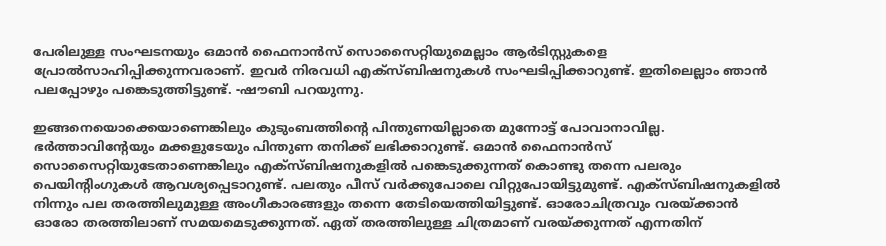പേരിലുള്ള സംഘടനയും ഒമാൻ ഫൈനാൻസ് സൊസൈറ്റിയുമെല്ലാം ആർടിസ്റ്റുകളെ പ്രോൽസാഹിപ്പിക്കുന്നവരാണ്. ഇവർ നിരവധി എക്സ്ബിഷനുകൾ സംഘടിപ്പിക്കാറുണ്ട്. ഇതിലെല്ലാം ഞാൻ പലപ്പോഴും പങ്കെടുത്തിട്ടുണ്ട്. -ഷൗബി പറയുന്നു.

ഇങ്ങനെയൊക്കെയാണെങ്കിലും കുടുംബത്തിന്റെ പിന്തുണയില്ലാതെ മുന്നോട്ട് പോവാനാവില്ല. ഭർത്താവിന്റേയും മക്കളുടേയും പിന്തുണ തനിക്ക് ലഭിക്കാറുണ്ട്. ഒമാൻ ഫൈനാൻസ് സൊസൈറ്റിയുടേതാണെങ്കിലും എക്സ്ബിഷനുകളിൽ പങ്കെടുക്കുന്നത് കൊണ്ടു തന്നെ പലരും പെയിന്റിംഗുകൾ ആവശ്യപ്പെടാറുണ്ട്. പലതും പീസ് വർക്കുപോലെ വിറ്റുപോയിട്ടുമുണ്ട്. എക്സ്ബിഷനുകളിൽ നിന്നും പല തരത്തിലുമുള്ള അംഗീകാരങ്ങളും തന്നെ തേടിയെത്തിയിട്ടുണ്ട്. ഓരോചിത്രവും വരയ്ക്കാൻ ഓരോ തരത്തിലാണ് സമയമെടുക്കുന്നത്. ഏത് തരത്തിലുള്ള ചിത്രമാണ് വരയ്ക്കുന്നത് എന്നതിന്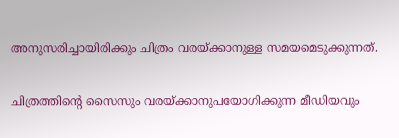അനുസരിച്ചായിരിക്കും ചിത്രം വരയ്ക്കാനുള്ള സമയമെടുക്കുന്നത്.

ചിത്രത്തിൻ്റെ സൈസും വരയ്ക്കാനുപയോഗിക്കുന്ന മീഡിയവും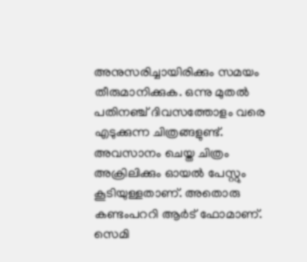അനുസരിച്ചായിരിക്കും സമയം തീരുമാനിക്കുക. ഒന്നു മുതൽ പതിനഞ്ച് ദിവസത്തോളം വരെ എടുക്കുന്ന ചിത്രങ്ങളുണ്ട്. അവസാനം ചെയ്ത ചിത്രം അക്രിലിക്കും ഓയൽ പേസ്റ്റും കൂടിയുള്ളതാണ്. അതൊരു കണ്ടംപററി ആർട് ഫോമാണ്. സെമി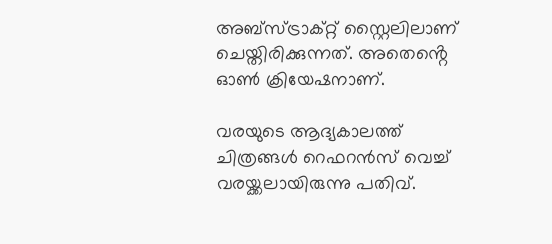അബ്സ്ട്രാക്റ്റ് സ്റ്റൈലിലാണ് ചെയ്തിരിക്കുന്നത്. അതെൻ്റെ ഓൺ ക്രിയേഷനാണ്.

വരയുടെ ആദ്യകാലത്ത് ചിത്രങ്ങൾ റെഫറൻസ് വെച്ച് വരയ്ക്കലായിരുന്നു പതിവ്.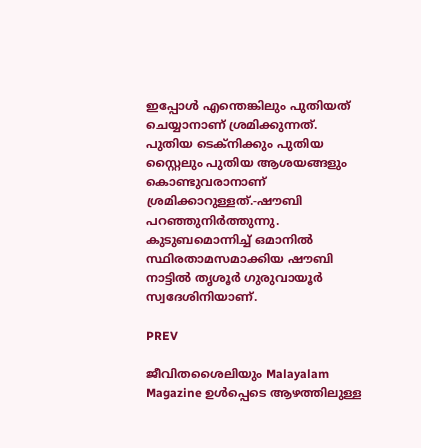ഇപ്പോൾ എന്തെങ്കിലും പുതിയത് ചെയ്യാനാണ് ശ്രമിക്കുന്നത്. പുതിയ ‌ടെക്നിക്കും പുതിയ സ്റ്റൈലും പുതിയ ആശയങ്ങളും കൊണ്ടുവരാനാണ് ശ്രമിക്കാറുള്ളത്.-ഷൗബി പറഞ്ഞുനിർത്തുന്നു. കുടുബമൊന്നിച്ച് ഒമാനിൽ സ്ഥിരതാമസമാക്കിയ ഷൗബി നാട്ടിൽ തൃശൂർ ഗുരുവായൂർ സ്വദേശിനിയാണ്.

PREV

ജീവിതശൈലിയും Malayalam Magazine ഉൾപ്പെടെ ആഴത്തിലുള്ള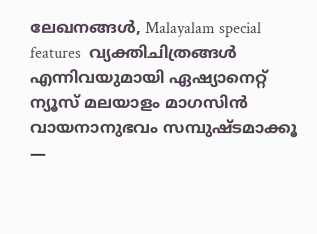ലേഖനങ്ങൾ, Malayalam special features  വ്യക്തിചിത്രങ്ങൾ എന്നിവയുമായി ഏഷ്യാനെറ്റ് ന്യൂസ് മലയാളം മാഗസിന്‍ വായനാനുഭവം സമ്പുഷ്ടമാക്കൂ —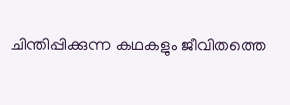ചിന്തിപ്പിക്കുന്ന കഥകളും ജീവിതത്തെ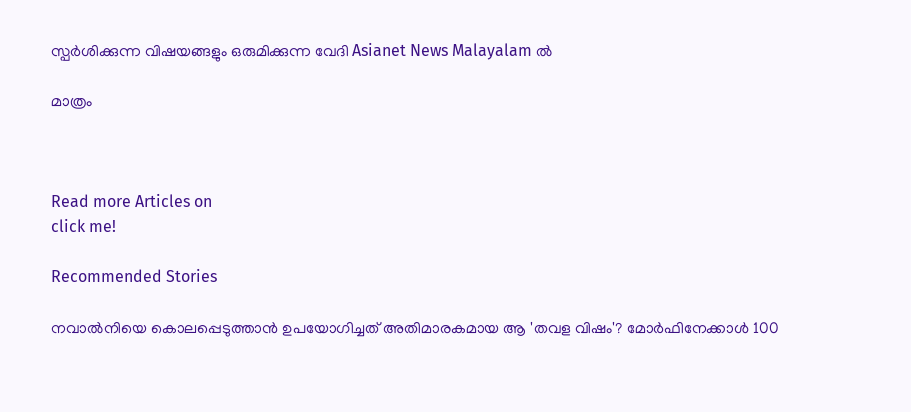സ്പർശിക്കുന്ന വിഷയങ്ങളും ഒരുമിക്കുന്ന വേദി Asianet News Malayalam ൽ

മാത്രം



Read more Articles on
click me!

Recommended Stories

നവാൽനിയെ കൊലപ്പെടുത്താൻ ഉപയോഗിച്ചത് അതിമാരകമായ ആ 'തവള വിഷം'? മോർഫിനേക്കാൾ 100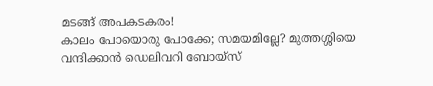മടങ്ങ് അപകടകരം!
കാലം പോയൊരു പോക്കേ; സമയമില്ലേ? മുത്തശ്ശിയെ വന്ദിക്കാൻ ഡെലിവറി ബോയ്സ്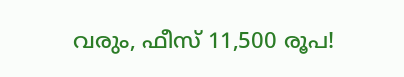വരും, ഫീസ് 11,500 രൂപ!